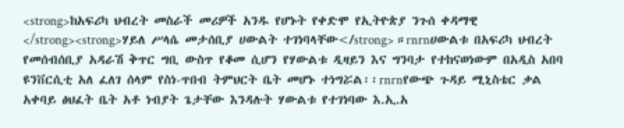<strong>ከአፍሪካ ህብረት መስራች መሪዎች አንዱ የሆኑት የቀድሞ የኢትዮጵያ ንጉሰ ቀዳማዊ </strong><strong>ሃይለ ሥላሴ መታሰቢያ ሀውልት ተገነባላቸው</strong> ።rnrnሀውልቱ በአፍሪካ ህብረት የመሰብሰቢያ አዳራሽ ቅጥር ግቢ ውስጥ የቆመ ሲሆን የሃውልቱ ዲዛይን እና ግንባታ የተከናወነውም በአዲስ አበባ ዩንቨርሲቲ አለ ፈለገ ሰላም የስነ-ጥበብ ትምህርት ቤት መሆኑ ተነግሯል፡፡rnrnየውጭ ጉዳይ ሚኒስቴር ቃል አቀባይ ፅህፈት ቤት አቶ ነብያት ጌታቸው እንዳሉት ሃውልቱ የተገነባው እ.ኢ.አ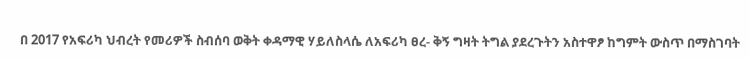በ 2017 የአፍሪካ ህብረት የመሪዎች ስብሰባ ወቅት ቀዳማዊ ሃይለስላሴ ለአፍሪካ ፀረ- ቅኝ ግዛት ትግል ያደረጉትን አስተዋፆ ከግምት ውስጥ በማስገባት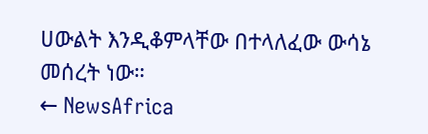ሀውልት እንዲቆምላቸው በተላለፈው ውሳኔ መሰረት ነው።
← NewsAfrica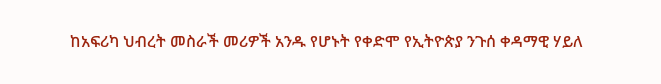ከአፍሪካ ህብረት መስራች መሪዎች አንዱ የሆኑት የቀድሞ የኢትዮጵያ ንጉሰ ቀዳማዊ ሃይለ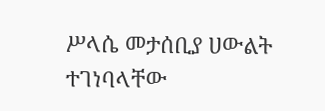ሥላሴ መታሰቢያ ሀውልት ተገነባላቸው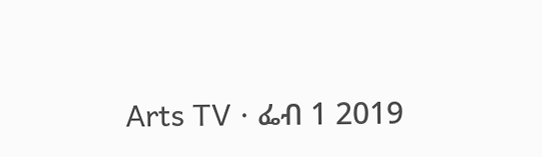Arts TV · ፌብ 1 2019